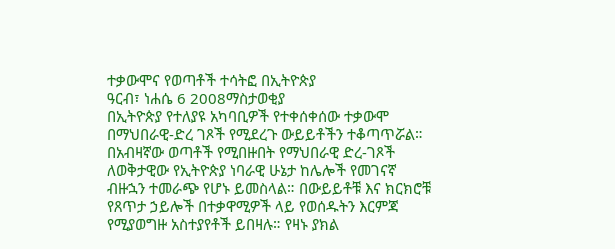ተቃውሞና የወጣቶች ተሳትፎ በኢትዮጵያ
ዓርብ፣ ነሐሴ 6 2008ማስታወቂያ
በኢትዮጵያ የተለያዩ አካባቢዎች የተቀሰቀሰው ተቃውሞ በማህበራዊ-ድረ ገጾች የሚደረጉ ውይይቶችን ተቆጣጥሯል። በአብዛኛው ወጣቶች የሚበዙበት የማህበራዊ ድረ-ገጾች ለወቅታዊው የኢትዮጵያ ነባራዊ ሁኔታ ከሌሎች የመገናኛ ብዙኋን ተመራጭ የሆኑ ይመስላል። በውይይቶቹ እና ክርክሮቹ የጸጥታ ኃይሎች በተቃዋሚዎች ላይ የወሰዱትን እርምጃ የሚያወግዙ አስተያየቶች ይበዛሉ። የዛኑ ያክል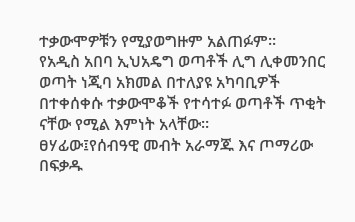ተቃውሞዎቹን የሚያወግዙም አልጠፉም።
የአዲስ አበባ ኢህአዴግ ወጣቶች ሊግ ሊቀመንበር ወጣት ነጂባ አክመል በተለያዩ አካባቢዎች በተቀሰቀሱ ተቃውሞቆች የተሳተፉ ወጣቶች ጥቂት ናቸው የሚል እምነት አላቸው።
ፀሃፊው፤የሰብዓዊ መብት አራማጁ እና ጦማሪው በፍቃዱ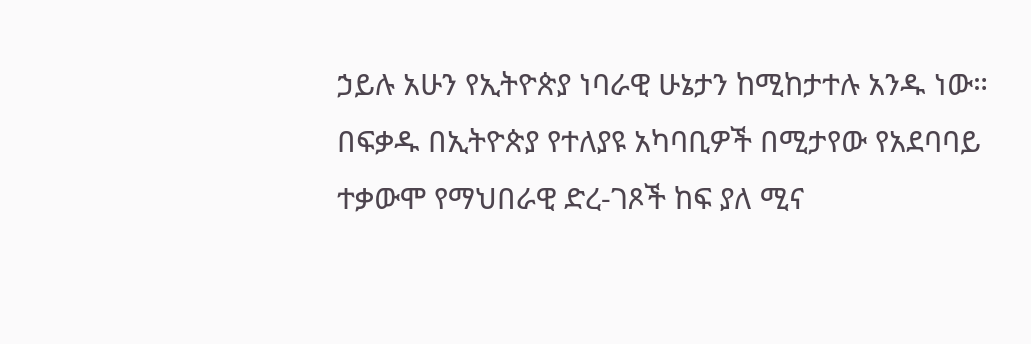ኃይሉ አሁን የኢትዮጵያ ነባራዊ ሁኔታን ከሚከታተሉ አንዱ ነው።
በፍቃዱ በኢትዮጵያ የተለያዩ አካባቢዎች በሚታየው የአደባባይ ተቃውሞ የማህበራዊ ድረ-ገጾች ከፍ ያለ ሚና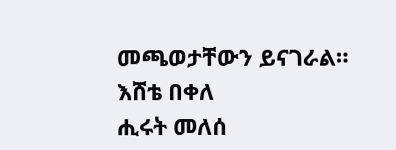መጫወታቸውን ይናገራል።
እሸቴ በቀለ
ሒሩት መለሰ